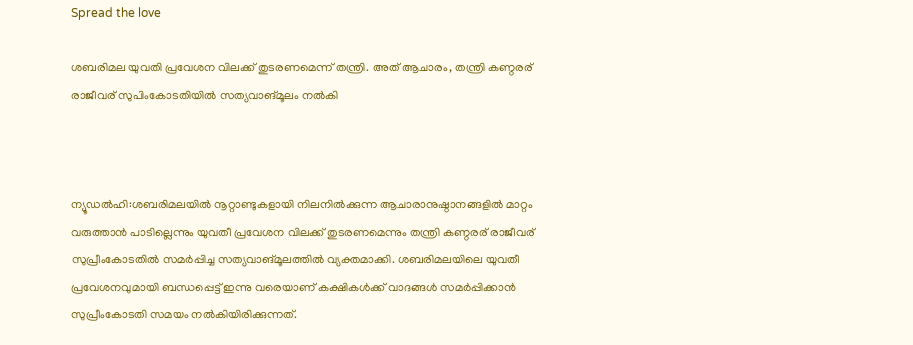Spread the love

ശബരിമല യുവതി പ്രവേശന വിലക്ക് തുടരണമെന്ന് തന്ത്രി. അത് ആചാരം, തന്ത്രി കണ്ഠരര് രാജീവര് സുപിംകോടതിയില്‍ സത്യവാങ്മൂലം നല്‍കി



ന്യൂഡല്‍ഹി:ശബരിമലയില്‍ നൂറ്റാണ്ടുകളായി നിലനില്‍ക്കുന്ന ആചാരാനുഷ്ഠാനങ്ങളില്‍ മാറ്റം വരുത്താന്‍ പാടില്ലെന്നും യുവതീ പ്രവേശന വിലക്ക് തുടരണമെന്നും തന്ത്രി കണ്ഠരര് രാജീവര് സുപ്രീംകോടതില്‍ സമര്‍പ്പിച്ച സത്യവാങ്മൂലത്തില്‍ വ്യക്തമാക്കി. ശബരിമലയിലെ യുവതീ പ്രവേശനവുമായി ബന്ധപ്പെട്ട് ഇന്നു വരെയാണ് കക്ഷികള്‍ക്ക് വാദങ്ങള്‍ സമര്‍പ്പിക്കാന്‍ സുപ്രീംകോടതി സമയം നല്‍കിയിരിക്കുന്നത്.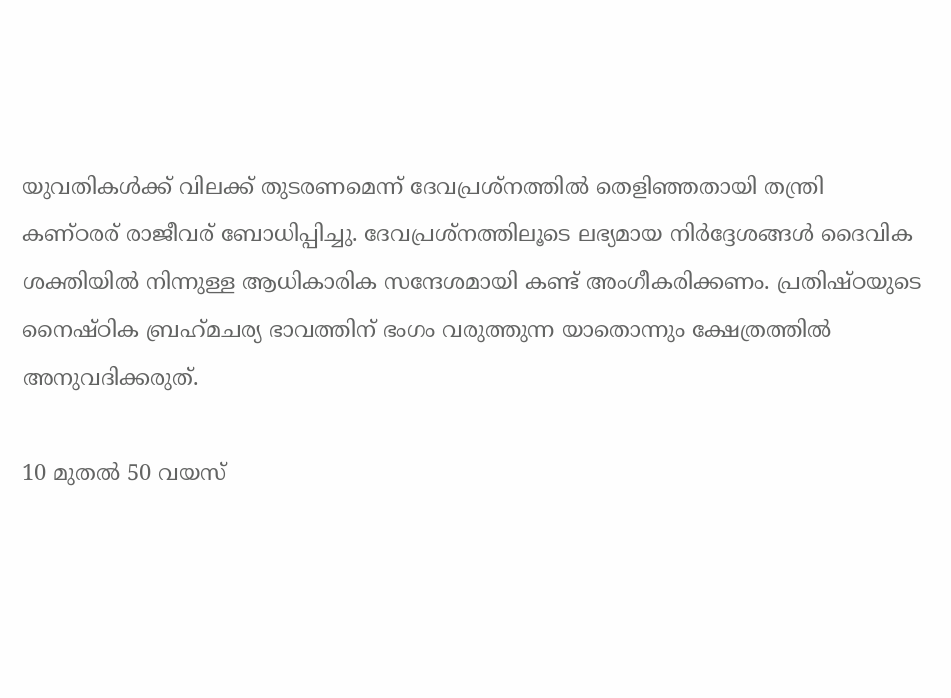യുവതികള്‍ക്ക് വിലക്ക് തുടരണമെന്ന് ദേവപ്രശ്‌നത്തില്‍ തെളിഞ്ഞതായി തന്ത്രി കണ്ഠരര് രാജീവര് ബോധിപ്പിച്ചു. ദേവപ്രശ്‌നത്തിലൂടെ ലഭ്യമായ നിര്‍ദ്ദേശങ്ങള്‍ ദൈവിക ശക്തിയില്‍ നിന്നുള്ള ആധികാരിക സന്ദേശമായി കണ്ട് അംഗീകരിക്കണം. പ്രതിഷ്ഠയുടെ നൈഷ്ഠിക ബ്രഹ്‌മചര്യ ഭാവത്തിന് ഭംഗം വരുത്തുന്ന യാതൊന്നും ക്ഷേത്രത്തില്‍ അനുവദിക്കരുത്.

10 മുതല്‍ 50 വയസ്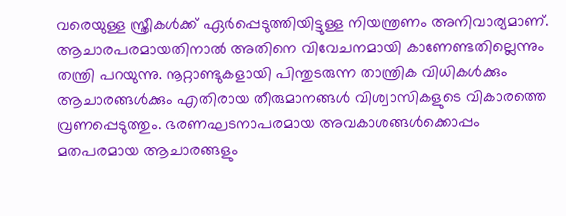വരെയുള്ള സ്ത്രീകള്‍ക്ക് ഏര്‍പ്പെടുത്തിയിട്ടുള്ള നിയന്ത്രണം അനിവാര്യമാണ്. ആചാരപരമായതിനാല്‍ അതിനെ വിവേചനമായി കാണേണ്ടതില്ലെന്നും തന്ത്രി പറയുന്നു. നൂറ്റാണ്ടുകളായി പിന്തുടരുന്ന താന്ത്രിക വിധികള്‍ക്കും ആചാരങ്ങള്‍ക്കും എതിരായ തീരുമാനങ്ങള്‍ വിശ്വാസികളുടെ വികാരത്തെ വ്രണപ്പെടുത്തും. ഭരണഘടനാപരമായ അവകാശങ്ങള്‍ക്കൊപ്പം മതപരമായ ആചാരങ്ങളും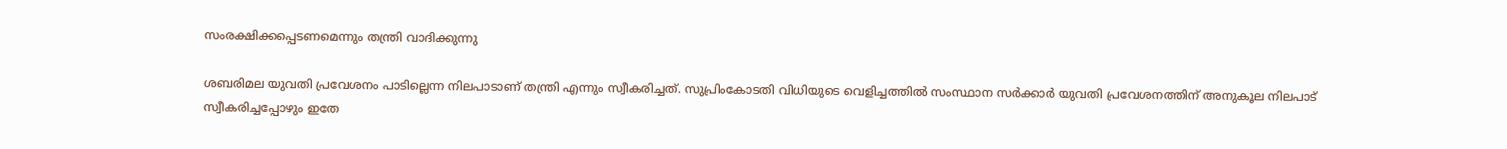സംരക്ഷിക്കപ്പെടണമെന്നും തന്ത്രി വാദിക്കുന്നു

ശബരിമല യുവതി പ്രവേശനം പാടില്ലെന്ന നിലപാടാണ് തന്ത്രി എന്നും സ്വീകരിച്ചത്. സുപ്രിംകോടതി വിധിയുടെ വെളിച്ചത്തില്‍ സംസ്ഥാന സര്‍ക്കാര്‍ യുവതി പ്രവേശനത്തിന് അനുകൂല നിലപാട് സ്വീകരിച്ചപ്പോഴും ഇതേ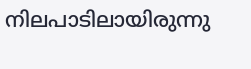നിലപാടിലായിരുന്നു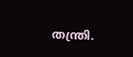തന്ത്രി.